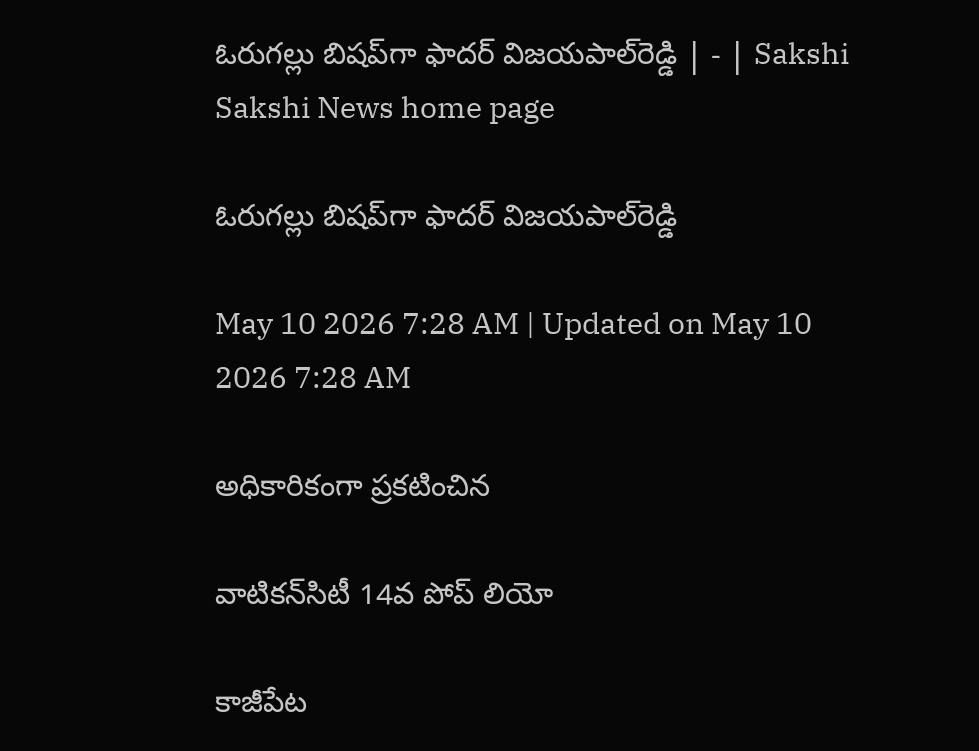ఓరుగల్లు బిషప్‌గా ఫాదర్‌ విజయపాల్‌రెడ్డి | - | Sakshi
Sakshi News home page

ఓరుగల్లు బిషప్‌గా ఫాదర్‌ విజయపాల్‌రెడ్డి

May 10 2026 7:28 AM | Updated on May 10 2026 7:28 AM

అధికారికంగా ప్రకటించిన

వాటికన్‌సిటీ 14వ పోప్‌ లియో

కాజీపేట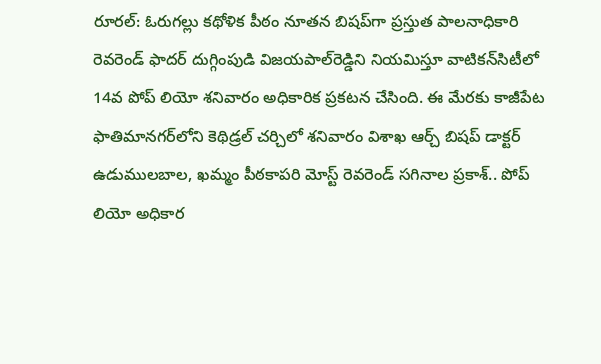రూరల్‌: ఓరుగల్లు కథోళిక పీఠం నూతన బిషప్‌గా ప్రస్తుత పాలనాధికారి రెవరెండ్‌ ఫాదర్‌ దుగ్గింపుడి విజయపాల్‌రెడ్డిని నియమిస్తూ వాటికన్‌సిటీలో 14వ పోప్‌ లియో శనివారం అధికారిక ప్రకటన చేసింది. ఈ మేరకు కాజీపేట ఫాతిమానగర్‌లోని కెథిడ్రల్‌ చర్చిలో శనివారం విశాఖ ఆర్చ్‌ బిషప్‌ డాక్టర్‌ ఉడుములబాల, ఖమ్మం పీఠకాపరి మోస్ట్‌ రెవరెండ్‌ సగినాల ప్రకాశ్‌.. పోప్‌ లియో అధికార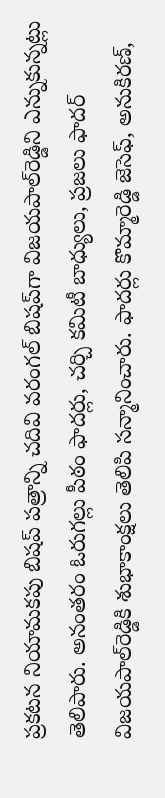ప్రకటన నియామకపు బిషప్‌ పత్రాన్ని చదివి వరంగల్‌ బిషప్‌గా విజయపాల్‌రెడ్డిని ఎన్నుకున్నట్లు తెలిపారు. అనంతరం ఓరుగల్లు పీఠం ఫాదర్లు, చర్చి కమిటీ బాధ్యులు, ప్రజలు ఫాదర్‌ విజయపాల్‌రెడ్డికి శుభాకాంక్షలు తెలిపి సన్మానించారు. ఫాదర్లు కొమ్మారెడ్డి జెసెఫ్‌, అనుకిరణ్‌,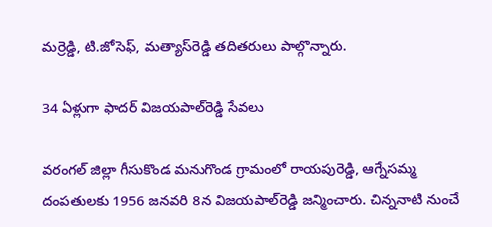మర్రెడ్డి, టి.జోసెఫ్‌, మత్యాస్‌రెడ్డి తదితరులు పాల్గొన్నారు.

34 ఏళ్లుగా ఫాదర్‌ విజయపాల్‌రెడ్డి సేవలు

వరంగల్‌ జిల్లా గీసుకొండ మనుగొండ గ్రామంలో రాయపురెడ్డి, ఆగ్నేసమ్మ దంపతులకు 1956 జనవరి 8న విజయపాల్‌రెడ్డి జన్మించారు. చిన్ననాటి నుంచే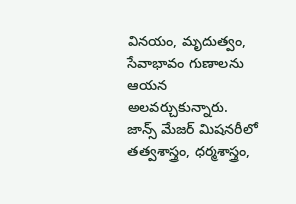వినయం, మృదుత్వం, సేవాభావం గుణాలను ఆయన అలవర్చుకున్నారు. జాన్స్‌ మేజర్‌ మిషనరీలో తత్వశాస్త్రం, ధర్మశాస్త్రం,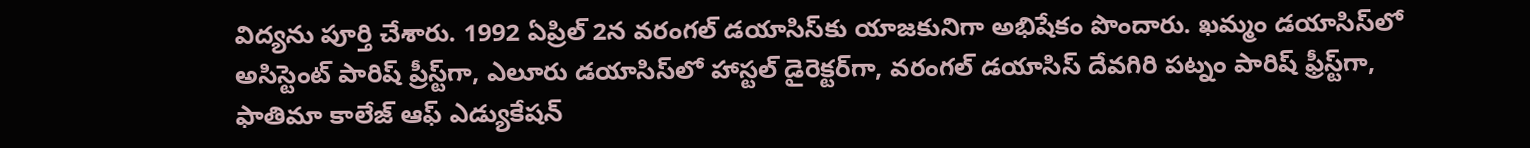విద్యను పూర్తి చేశారు. 1992 ఏప్రిల్‌ 2న వరంగల్‌ డయాసిస్‌కు యాజకునిగా అభిషేకం పొందారు. ఖమ్మం డయాసిస్‌లో అసిస్టెంట్‌ పారిష్‌ ప్రీస్ట్‌గా, ఎలూరు డయాసిస్‌లో హాస్టల్‌ డైరెక్టర్‌గా, వరంగల్‌ డయాసిస్‌ దేవగిరి పట్నం పారిష్‌ ఫ్రీస్ట్‌గా, ఫాతిమా కాలేజ్‌ ఆఫ్‌ ఎడ్యుకేషన్‌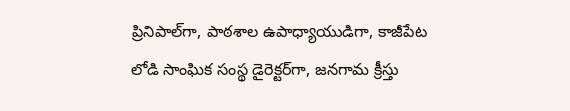ప్రినిపాల్‌గా, పాఠశాల ఉపాధ్యాయుడిగా, కాజీపేట లోడి సాంఘిక సంస్థ డైరెక్టర్‌గా, జనగామ క్రీస్తు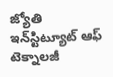జ్యోతి ఇన్‌స్టిట్యూట్‌ ఆఫ్‌ టెక్నాలజీ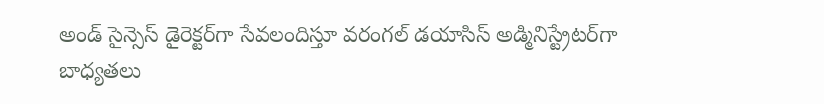అండ్‌ సైన్సెస్‌ డైరెక్టర్‌గా సేవలందిస్తూ వరంగల్‌ డయాసిస్‌ అడ్మినిస్ట్రేటర్‌గా బాధ్యతలు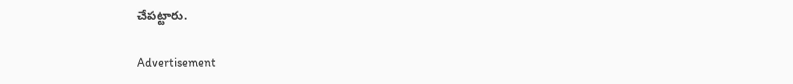చేపట్టారు.

Advertisement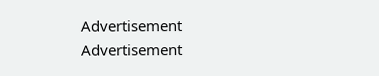Advertisement
Advertisement